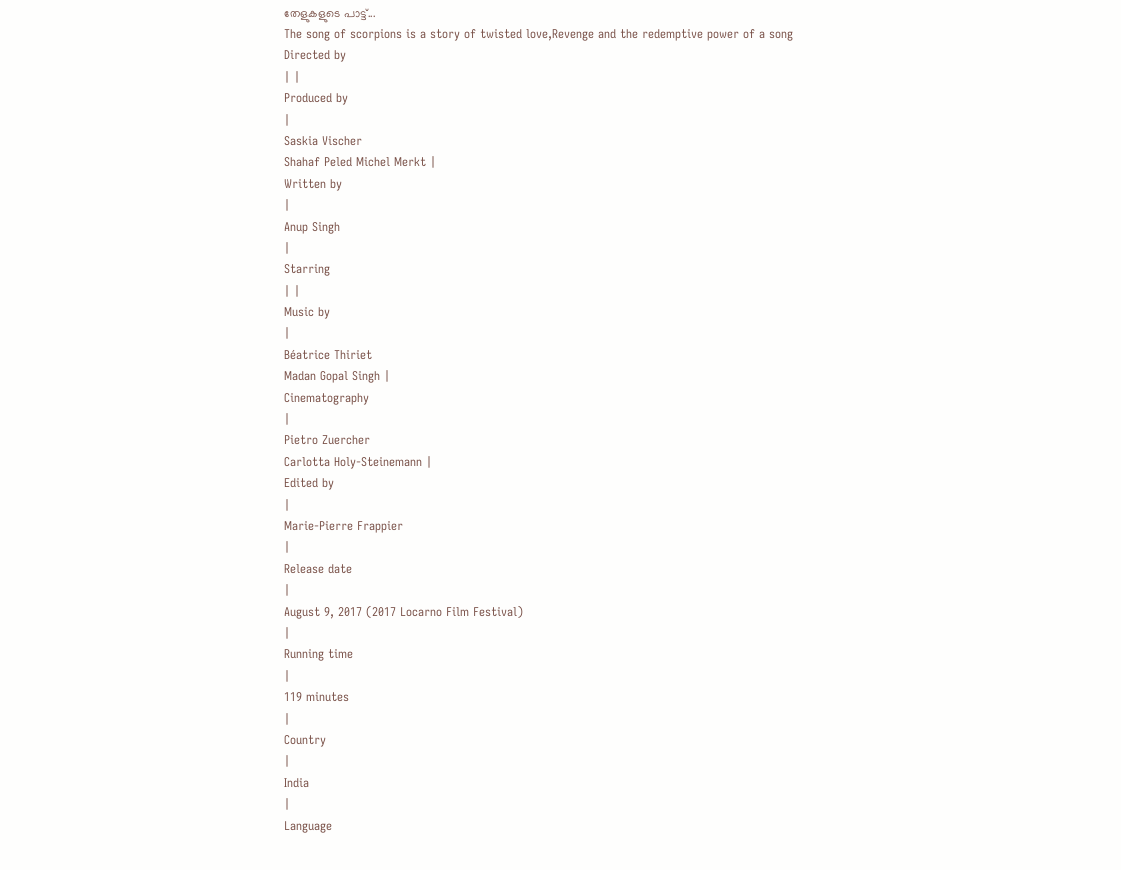തേളുകളുടെ പാട്ട്...
The song of scorpions is a story of twisted love,Revenge and the redemptive power of a song
Directed by
| |
Produced by
|
Saskia Vischer
Shahaf Peled Michel Merkt |
Written by
|
Anup Singh
|
Starring
| |
Music by
|
Béatrice Thiriet
Madan Gopal Singh |
Cinematography
|
Pietro Zuercher
Carlotta Holy-Steinemann |
Edited by
|
Marie-Pierre Frappier
|
Release date
|
August 9, 2017 (2017 Locarno Film Festival)
|
Running time
|
119 minutes
|
Country
|
India
|
Language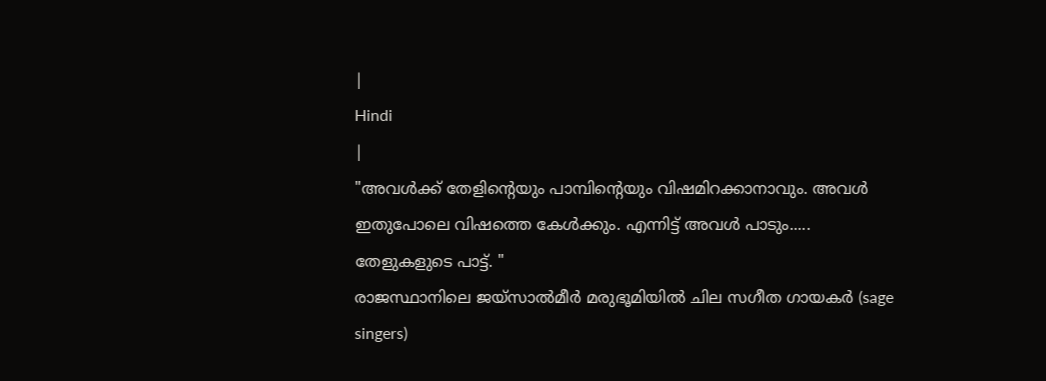|
Hindi
|
"അവൾക്ക് തേളിന്റെയും പാമ്പിന്റെയും വിഷമിറക്കാനാവും. അവൾ ഇതുപോലെ വിഷത്തെ കേൾക്കും. എന്നിട്ട് അവൾ പാടും..... തേളുകളുടെ പാട്ട്. "
രാജസ്ഥാനിലെ ജയ്സാൽമീർ മരുഭൂമിയിൽ ചില സഗീത ഗായകർ (sage singers)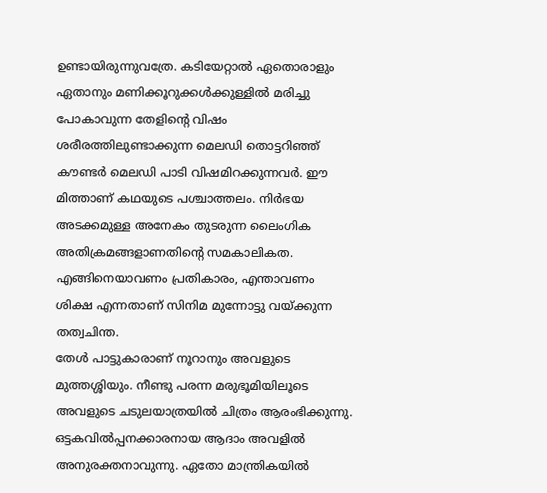ഉണ്ടായിരുന്നുവത്രേ. കടിയേറ്റാൽ ഏതൊരാളും ഏതാനും മണിക്കൂറുക്കൾക്കുള്ളിൽ മരിച്ചു പോകാവുന്ന തേളിന്റെ വിഷം ശരീരത്തിലുണ്ടാക്കുന്ന മെലഡി തൊട്ടറിഞ്ഞ് കൗണ്ടർ മെലഡി പാടി വിഷമിറക്കുന്നവർ. ഈ മിത്താണ് കഥയുടെ പശ്ചാത്തലം. നിർഭയ അടക്കമുള്ള അനേകം തുടരുന്ന ലൈംഗിക അതിക്രമങ്ങളാണതിന്റെ സമകാലികത. എങ്ങിനെയാവണം പ്രതികാരം, എന്താവണം ശിക്ഷ എന്നതാണ് സിനിമ മുന്നോട്ടു വയ്ക്കുന്ന തത്വചിന്ത.
തേൾ പാട്ടുകാരാണ് നൂറാനും അവളുടെ മുത്തശ്ശിയും. നീണ്ടു പരന്ന മരുഭൂമിയിലൂടെ അവളുടെ ചടുലയാത്രയിൽ ചിത്രം ആരംഭിക്കുന്നു. ഒട്ടകവിൽപ്പനക്കാരനായ ആദാം അവളിൽ അനുരക്തനാവുന്നു. ഏതോ മാന്ത്രികയിൽ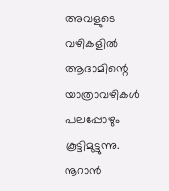അവളുടെ വഴികളിൽ ആദാമിന്റെ യാത്രാവഴികൾ പലപ്പോഴും കൂട്ടിമുട്ടുന്നു. നൂറാൻ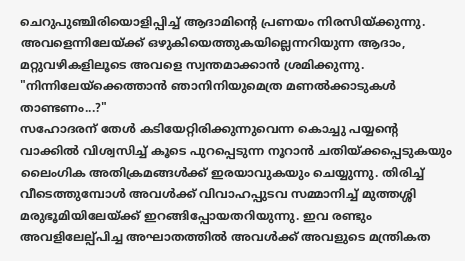ചെറുപുഞ്ചിരിയൊളിപ്പിച്ച് ആദാമിന്റെ പ്രണയം നിരസിയ്ക്കുന്നു. അവളെന്നിലേയ്ക്ക് ഒഴുകിയെത്തുകയില്ലെന്നറിയുന്ന ആദാം, മറ്റുവഴികളിലൂടെ അവളെ സ്വന്തമാക്കാൻ ശ്രമിക്കുന്നു.
"നിന്നിലേയ്ക്കെത്താൻ ഞാനിനിയുമെത്ര മണൽക്കാടുകൾ താണ്ടണം...?"
സഹോദരന് തേൾ കടിയേറ്റിരിക്കുന്നുവെന്ന കൊച്ചു പയ്യന്റെ വാക്കിൽ വിശ്വസിച്ച് കൂടെ പുറപ്പെടുന്ന നൂറാൻ ചതിയ്ക്കപ്പെടുകയും ലൈംഗിക അതിക്രമങ്ങൾക്ക് ഇരയാവുകയും ചെയ്യുന്നു. തിരിച്ച് വീടെത്തുമ്പോൾ അവൾക്ക് വിവാഹപ്പുടവ സമ്മാനിച്ച് മുത്തശ്ശി മരുഭൂമിയിലേയ്ക്ക് ഇറങ്ങിപ്പോയതറിയുന്നു. ഇവ രണ്ടും അവളിലേല്പ്പിച്ച അഘാതത്തിൽ അവൾക്ക് അവളുടെ മന്ത്രികത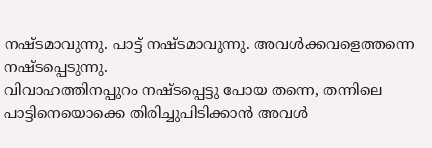നഷ്ടമാവുന്നു. പാട്ട് നഷ്ടമാവുന്നു. അവൾക്കവളെത്തന്നെ നഷ്ടപ്പെടുന്നു.
വിവാഹത്തിനപ്പുറം നഷ്ടപ്പെട്ടു പോയ തന്നെ, തന്നിലെ പാട്ടിനെയൊക്കെ തിരിച്ചുപിടിക്കാൻ അവൾ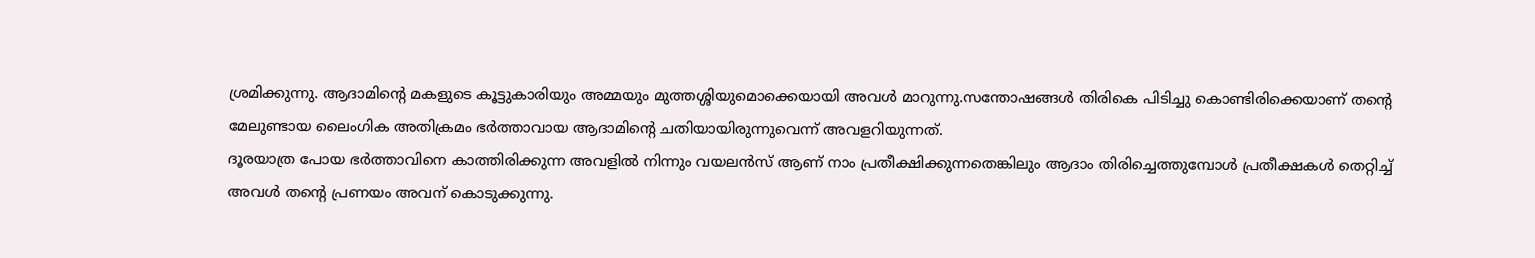ശ്രമിക്കുന്നു. ആദാമിന്റെ മകളുടെ കൂട്ടുകാരിയും അമ്മയും മുത്തശ്ശിയുമൊക്കെയായി അവൾ മാറുന്നു.സന്തോഷങ്ങൾ തിരികെ പിടിച്ചു കൊണ്ടിരിക്കെയാണ് തന്റെ മേലുണ്ടായ ലൈംഗിക അതിക്രമം ഭർത്താവായ ആദാമിന്റെ ചതിയായിരുന്നുവെന്ന് അവളറിയുന്നത്.
ദൂരയാത്ര പോയ ഭർത്താവിനെ കാത്തിരിക്കുന്ന അവളിൽ നിന്നും വയലൻസ് ആണ് നാം പ്രതീക്ഷിക്കുന്നതെങ്കിലും ആദാം തിരിച്ചെത്തുമ്പോൾ പ്രതീക്ഷകൾ തെറ്റിച്ച് അവൾ തന്റെ പ്രണയം അവന് കൊടുക്കുന്നു.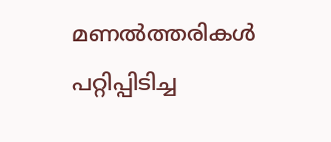മണൽത്തരികൾ പറ്റിപ്പിടിച്ച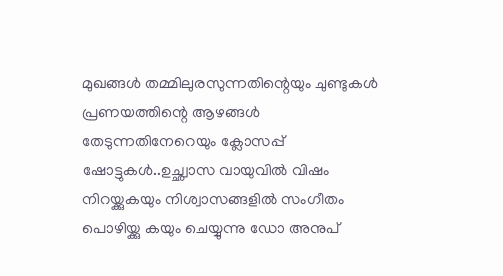മുഖങ്ങൾ തമ്മിലുരസുന്നതിന്റെയും ചുണ്ടുകൾ പ്രണയത്തിന്റെ ആഴങ്ങൾ തേടുന്നതിനേറെയും ക്ലോസപ്പ് ഷോട്ടുകൾ..ഉച്ഛ്വാസ വായുവിൽ വിഷം നിറയ്ക്കുകയും നിശ്വാസങ്ങളിൽ സംഗീതം പൊഴിയ്ക്കു കയും ചെയ്യുന്നു ഡോ അനുപ്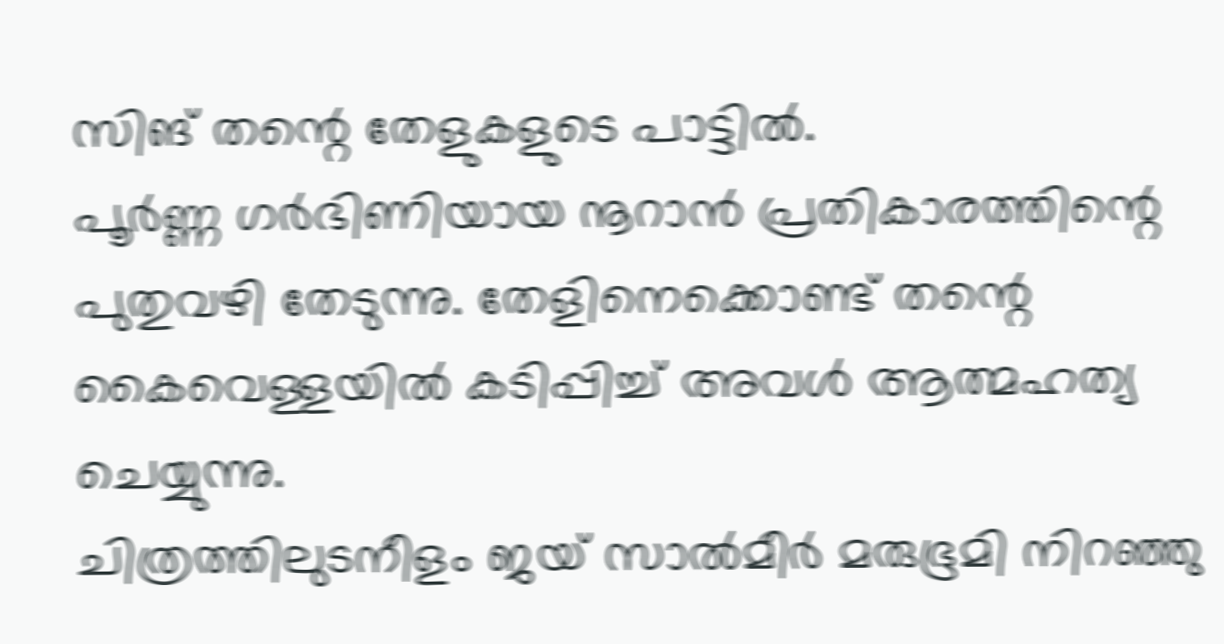സിങ് തന്റെ തേളുകളുടെ പാട്ടിൽ.
പൂർണ്ണ ഗർഭിണിയായ നൂറാൻ പ്രതികാരത്തിന്റെ പുതുവഴി തേടുന്നു. തേളിനെക്കൊണ്ട് തന്റെ കൈവെള്ളയിൽ കടിപ്പിച്ച് അവൾ ആത്മഹത്യ ചെയ്യുന്നു.
ചിത്രത്തിലുടനീളം ജയ് സാൽമീർ മരുഭൂമി നിറഞ്ഞു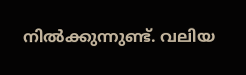നിൽക്കുന്നുണ്ട്. വലിയ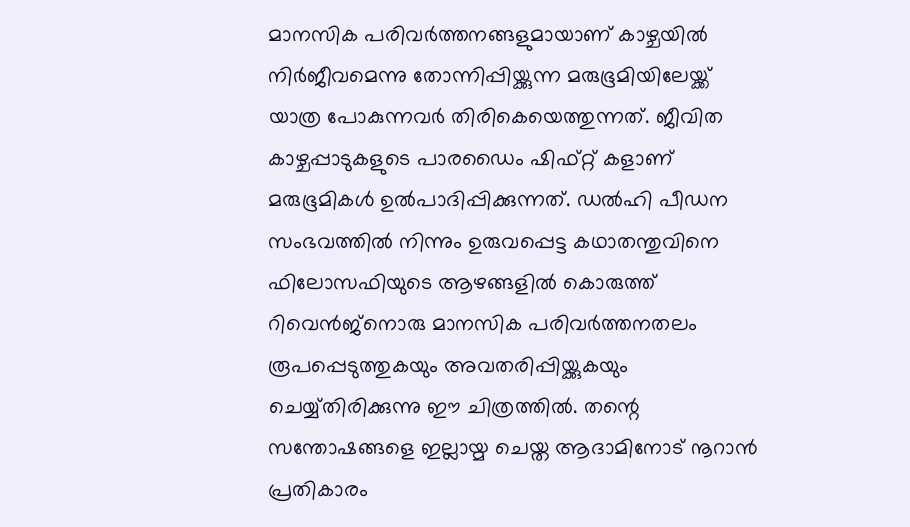മാനസിക പരിവർത്തനങ്ങളുമായാണ് കാഴ്ചയിൽ നിർജീവമെന്നു തോന്നിപ്പിയ്ക്കുന്ന മരുഭൂമിയിലേയ്ക്ക് യാത്ര പോകുന്നവർ തിരികെയെത്തുന്നത്. ജീവിത കാഴ്ചപ്പാടുകളുടെ പാരഡൈം ഷിഫ്റ്റ് കളാണ് മരുഭൂമികൾ ഉൽപാദിപ്പിക്കുന്നത്. ഡൽഹി പീഡന സംഭവത്തിൽ നിന്നും ഉരുവപ്പെട്ട കഥാതന്തുവിനെ ഫിലോസഫിയുടെ ആഴങ്ങളിൽ കൊരുത്ത് റിവെൻജ്നൊരു മാനസിക പരിവർത്തനതലം രൂപപ്പെടുത്തുകയും അവതരിപ്പിയ്ക്കുകയും ചെയ്യ്തിരിക്കുന്നു ഈ ചിത്രത്തിൽ. തന്റെ സന്തോഷങ്ങളെ ഇല്ലായ്മ ചെയ്ത ആദാമിനോട് നൂറാൻ പ്രതികാരം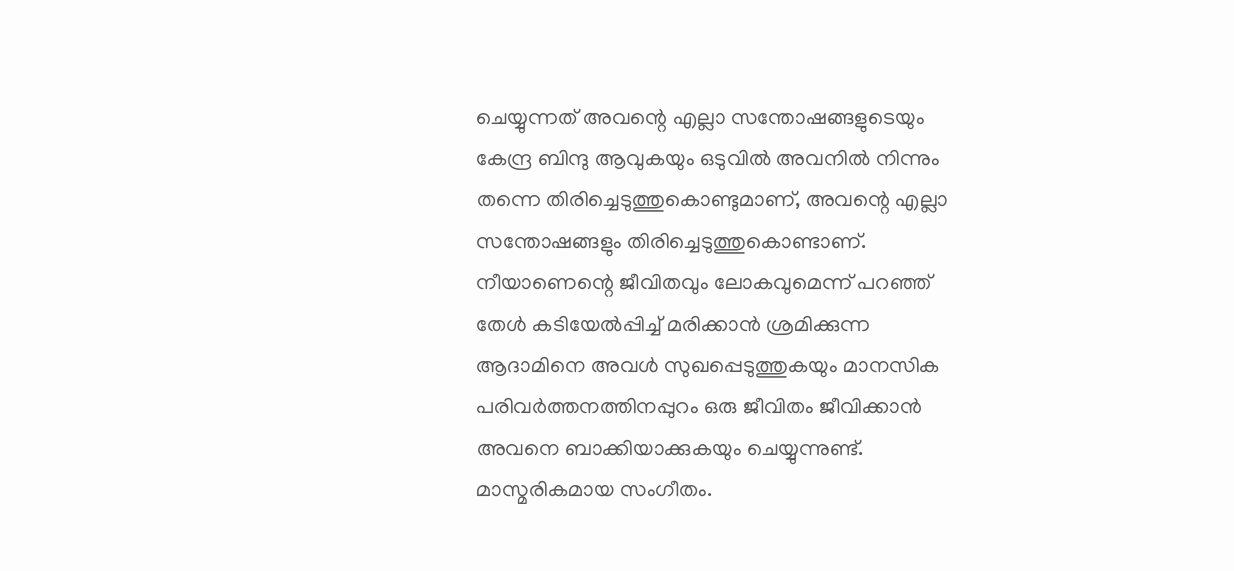ചെയ്യുന്നത് അവന്റെ എല്ലാ സന്തോഷങ്ങളുടെയും കേന്ദ്ര ബിന്ദു ആവുകയും ഒടുവിൽ അവനിൽ നിന്നും തന്നെ തിരിച്ചെടുത്തുകൊണ്ടുമാണ്, അവന്റെ എല്ലാ സന്തോഷങ്ങളും തിരിച്ചെടുത്തുകൊണ്ടാണ്. നീയാണെന്റെ ജീവിതവും ലോകവുമെന്ന് പറഞ്ഞ് തേൾ കടിയേൽപ്പിച്ച് മരിക്കാൻ ശ്രമിക്കുന്ന ആദാമിനെ അവൾ സുഖപ്പെടുത്തുകയും മാനസിക പരിവർത്തനത്തിനപ്പുറം ഒരു ജീവിതം ജീവിക്കാൻ അവനെ ബാക്കിയാക്കുകയും ചെയ്യുന്നുണ്ട്.
മാസ്മരികമായ സംഗീതം.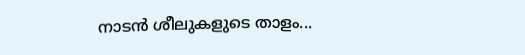നാടൻ ശീലുകളുടെ താളം...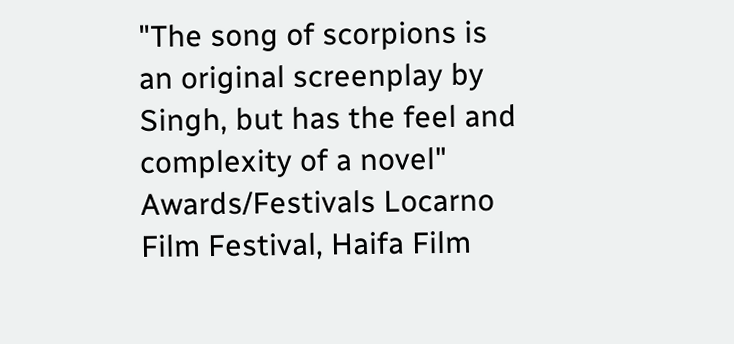"The song of scorpions is an original screenplay by Singh, but has the feel and complexity of a novel"
Awards/Festivals Locarno Film Festival, Haifa Film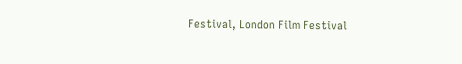Festival, London Film Festival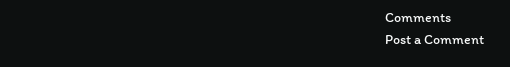Comments
Post a Comment